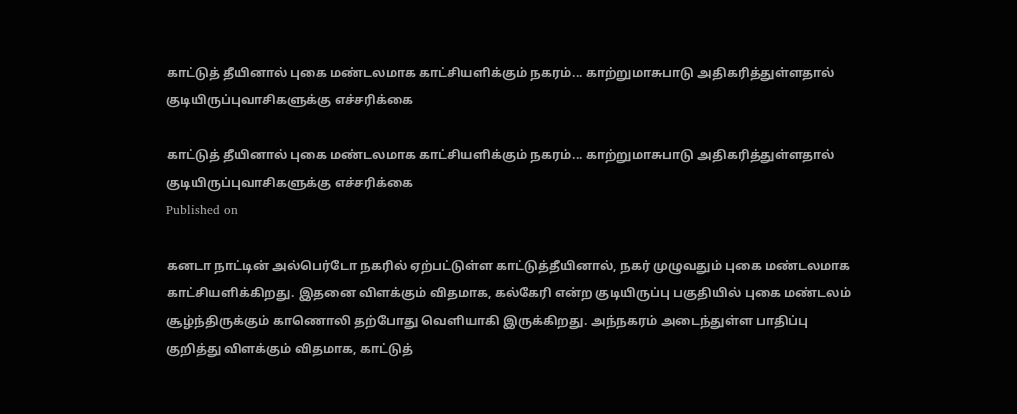காட்டுத் தீயினால் புகை மண்டலமாக காட்சியளிக்கும் நகரம்... காற்றுமாசுபாடு அதிகரித்துள்ளதால் குடியிருப்புவாசிகளுக்கு எச்சரிக்கை

காட்டுத் தீயினால் புகை மண்டலமாக காட்சியளிக்கும் நகரம்... காற்றுமாசுபாடு அதிகரித்துள்ளதால் குடியிருப்புவாசிகளுக்கு எச்சரிக்கை
Published on

கனடா நாட்டின் அல்பெர்டோ நகரில் ஏற்பட்டுள்ள காட்டுத்தீயினால், நகர் முழுவதும் புகை மண்டலமாக காட்சியளிக்கிறது. இதனை விளக்கும் விதமாக, கல்கேரி என்ற குடியிருப்பு பகுதியில் புகை மண்டலம் சூழ்ந்திருக்கும் காணொலி தற்போது வெளியாகி இருக்கிறது. அந்நகரம் அடைந்துள்ள பாதிப்பு குறித்து விளக்கும் விதமாக, காட்டுத்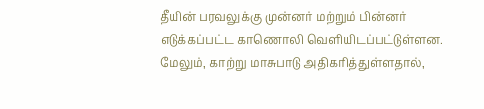தீயின் பரவலுக்கு முன்னர் மற்றும் பின்னர் எடுக்கப்பட்ட காணொலி வெளியிடப்பட்டுள்ளன. மேலும், காற்று மாசுபாடு அதிகரித்துள்ளதால்,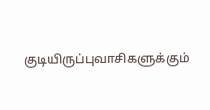குடியிருப்புவாசிகளுக்கும்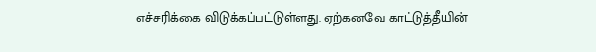எச்சரிக்கை விடுக்கப்பட்டுள்ளது. ஏற்கனவே காட்டுத்தீயின்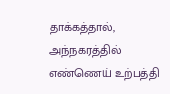தாக்கத்தால், அந்நகரத்தில் எண்ணெய் உற்பத்தி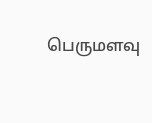பெருமளவு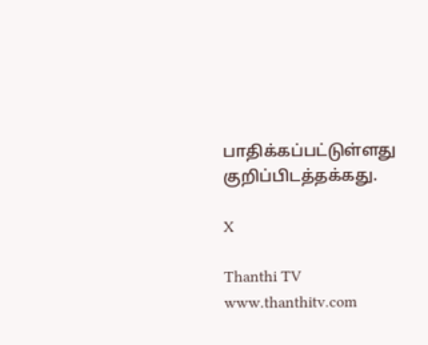பாதிக்கப்பட்டுள்ளது குறிப்பிடத்தக்கது.

X

Thanthi TV
www.thanthitv.com